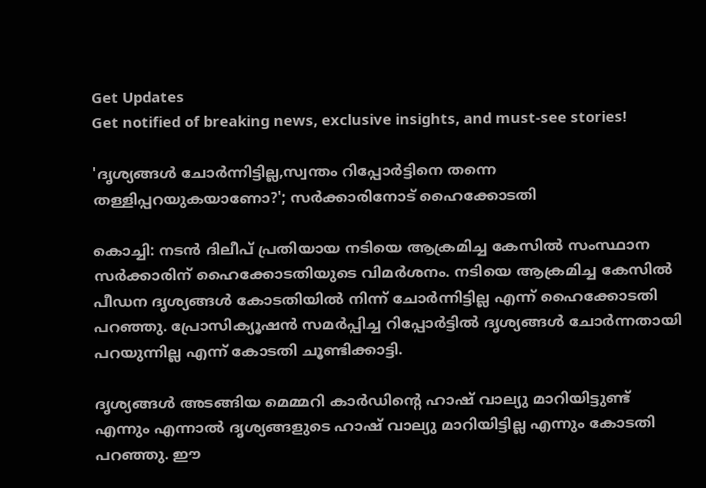Get Updates
Get notified of breaking news, exclusive insights, and must-see stories!

'ദൃശ്യങ്ങള്‍ ചോര്‍ന്നിട്ടില്ല,സ്വന്തം റിപ്പോര്‍ട്ടിനെ തന്നെ തള്ളിപ്പറയുകയാണോ?'; സര്‍ക്കാരിനോട് ഹൈക്കോടതി

കൊച്ചി: നടന്‍ ദിലീപ് പ്രതിയായ നടിയെ ആക്രമിച്ച കേസില്‍ സംസ്ഥാന സര്‍ക്കാരിന് ഹൈക്കോടതിയുടെ വിമര്‍ശനം. നടിയെ ആക്രമിച്ച കേസില്‍ പീഡന ദൃശ്യങ്ങള്‍ കോടതിയില്‍ നിന്ന് ചോര്‍ന്നിട്ടില്ല എന്ന് ഹൈക്കോടതി പറഞ്ഞു. പ്രോസിക്യൂഷന്‍ സമര്‍പ്പിച്ച റിപ്പോര്‍ട്ടില്‍ ദൃശ്യങ്ങള്‍ ചോര്‍ന്നതായി പറയുന്നില്ല എന്ന് കോടതി ചൂണ്ടിക്കാട്ടി.

ദൃശ്യങ്ങള്‍ അടങ്ങിയ മെമ്മറി കാര്‍ഡിന്റെ ഹാഷ് വാല്യു മാറിയിട്ടുണ്ട് എന്നും എന്നാല്‍ ദൃശ്യങ്ങളുടെ ഹാഷ് വാല്യു മാറിയിട്ടില്ല എന്നും കോടതി പറഞ്ഞു. ഈ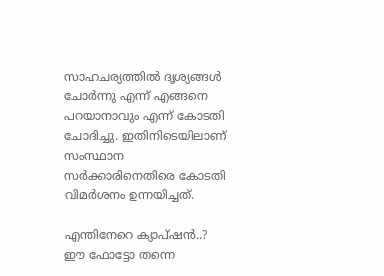സാഹചര്യത്തില്‍ ദൃശ്യങ്ങള്‍ ചോര്‍ന്നു എന്ന് എങ്ങനെ പറയാനാവും എന്ന് കോടതി ചോദിച്ചു. ഇതിനിടെയിലാണ് സംസ്ഥാന സര്‍ക്കാരിനെതിരെ കോടതി വിമര്‍ശനം ഉന്നയിച്ചത്.

എന്തിനേറെ ക്യാപ്ഷന്‍..? ഈ ഫോട്ടോ തന്നെ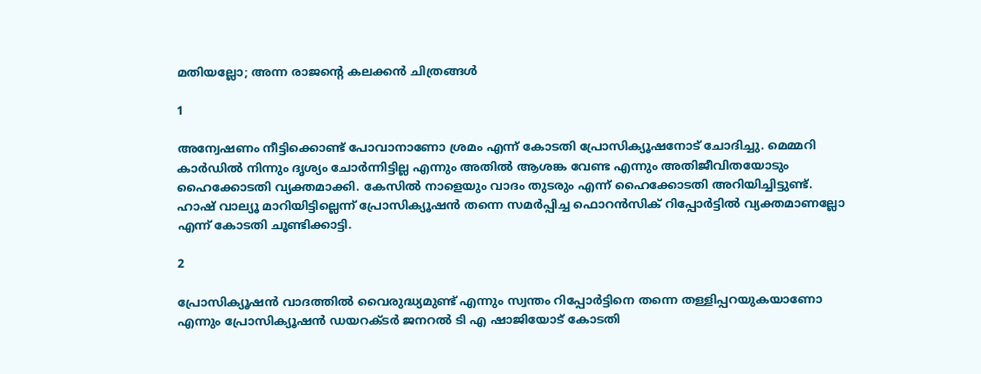മതിയല്ലോ; അന്ന രാജന്റെ കലക്കന്‍ ചിത്രങ്ങള്‍

1

അന്വേഷണം നീട്ടിക്കൊണ്ട് പോവാനാണോ ശ്രമം എന്ന് കോടതി പ്രോസിക്യൂഷനോട് ചോദിച്ചു. മെമ്മറി കാര്‍ഡില്‍ നിന്നും ദൃശ്യം ചോര്‍ന്നിട്ടില്ല എന്നും അതില്‍ ആശങ്ക വേണ്ട എന്നും അതിജീവിതയോടും ഹൈക്കോടതി വ്യക്തമാക്കി. കേസില്‍ നാളെയും വാദം തുടരും എന്ന് ഹൈക്കോടതി അറിയിച്ചിട്ടുണ്ട്. ഹാഷ് വാല്യൂ മാറിയിട്ടില്ലെന്ന് പ്രോസിക്യൂഷന്‍ തന്നെ സമര്‍പ്പിച്ച ഫൊറന്‍സിക് റിപ്പോര്‍ട്ടില്‍ വ്യക്തമാണല്ലോ എന്ന് കോടതി ചൂണ്ടിക്കാട്ടി.

2

പ്രോസിക്യൂഷന്‍ വാദത്തില്‍ വൈരുദ്ധ്യമുണ്ട് എന്നും സ്വന്തം റിപ്പോര്‍ട്ടിനെ തന്നെ തള്ളിപ്പറയുകയാണോ എന്നും പ്രോസിക്യൂഷന്‍ ഡയറക്ടര്‍ ജനറല്‍ ടി എ ഷാജിയോട് കോടതി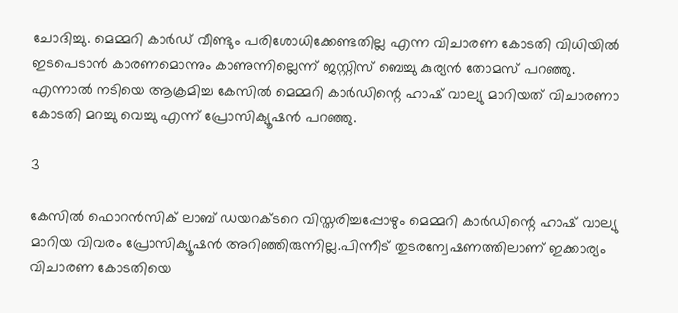ചോദിച്ചു. മെമ്മറി കാര്‍ഡ് വീണ്ടും പരിശോധിക്കേണ്ടതില്ല എന്ന വിചാരണ കോടതി വിധിയില്‍ ഇടപെടാന്‍ കാരണമൊന്നും കാണുന്നില്ലെന്ന് ജസ്റ്റിസ് ബെച്ചു കുര്യന്‍ തോമസ് പറഞ്ഞു. എന്നാല്‍ നടിയെ ആക്രമിച്ച കേസില്‍ മെമ്മറി കാര്‍ഡിന്റെ ഹാഷ് വാല്യു മാറിയത് വിചാരണാ കോടതി മറച്ചു വെച്ചു എന്ന് പ്രോസിക്യൂഷന്‍ പറഞ്ഞു.

3

കേസില്‍ ഫൊറന്‍സിക് ലാബ് ഡയറക്ടറെ വിസ്തരിച്ചപ്പോഴും മെമ്മറി കാര്‍ഡിന്റെ ഹാഷ് വാല്യു മാറിയ വിവരം പ്രോസിക്യൂഷന്‍ അറിഞ്ഞിരുന്നില്ല.പിന്നീട് തുടരന്വേഷണത്തിലാണ് ഇക്കാര്യം വിചാരണ കോടതിയെ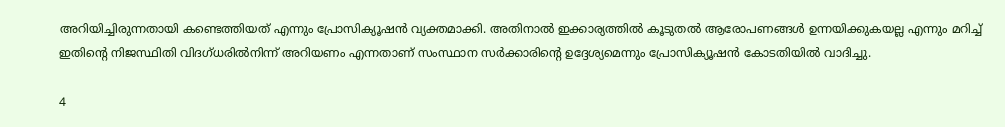അറിയിച്ചിരുന്നതായി കണ്ടെത്തിയത് എന്നും പ്രോസിക്യൂഷന്‍ വ്യക്തമാക്കി. അതിനാല്‍ ഇക്കാര്യത്തില്‍ കൂടുതല്‍ ആരോപണങ്ങള്‍ ഉന്നയിക്കുകയല്ല എന്നും മറിച്ച് ഇതിന്റെ നിജസ്ഥിതി വിദഗ്ധരില്‍നിന്ന് അറിയണം എന്നതാണ് സംസ്ഥാന സര്‍ക്കാരിന്റെ ഉദ്ദേശ്യമെന്നും പ്രോസിക്യൂഷന്‍ കോടതിയില്‍ വാദിച്ചു.

4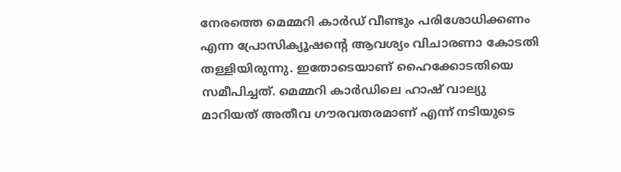നേരത്തെ മെമ്മറി കാര്‍ഡ് വീണ്ടും പരിശോധിക്കണം എന്ന പ്രോസിക്യൂഷന്റെ ആവശ്യം വിചാരണാ കോടതി തള്ളിയിരുന്നു. ഇതോടെയാണ് ഹൈക്കോടതിയെ സമീപിച്ചത്. മെമ്മറി കാര്‍ഡിലെ ഹാഷ് വാല്യു മാറിയത് അതീവ ഗൗരവതരമാണ് എന്ന് നടിയുടെ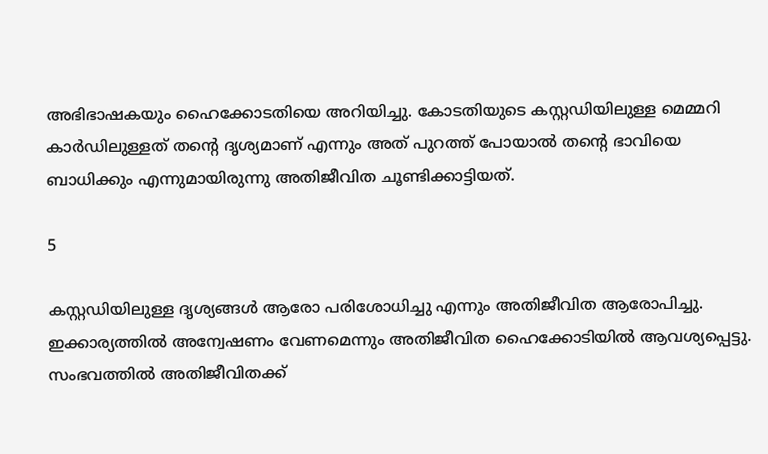അഭിഭാഷകയും ഹൈക്കോടതിയെ അറിയിച്ചു. കോടതിയുടെ കസ്റ്റഡിയിലുള്ള മെമ്മറി കാര്‍ഡിലുള്ളത് തന്റെ ദൃശ്യമാണ് എന്നും അത് പുറത്ത് പോയാല്‍ തന്റെ ഭാവിയെ ബാധിക്കും എന്നുമായിരുന്നു അതിജീവിത ചൂണ്ടിക്കാട്ടിയത്.

5

കസ്റ്റഡിയിലുള്ള ദൃശ്യങ്ങള്‍ ആരോ പരിശോധിച്ചു എന്നും അതിജീവിത ആരോപിച്ചു. ഇക്കാര്യത്തില്‍ അന്വേഷണം വേണമെന്നും അതിജീവിത ഹൈക്കോടിയില്‍ ആവശ്യപ്പെട്ടു. സംഭവത്തില്‍ അതിജീവിതക്ക്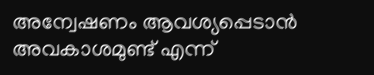അന്വേഷണം ആവശ്യപ്പെടാന്‍ അവകാശമുണ്ട് എന്ന്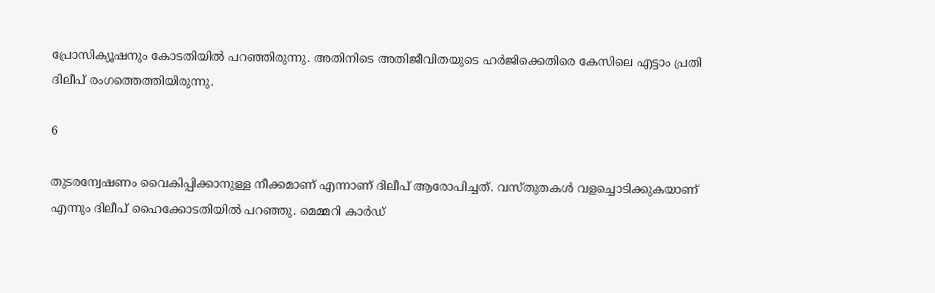പ്രോസിക്യൂഷനും കോടതിയില്‍ പറഞ്ഞിരുന്നു. അതിനിടെ അതിജീവിതയുടെ ഹര്‍ജിക്കെതിരെ കേസിലെ എട്ടാം പ്രതി ദിലീപ് രംഗത്തെത്തിയിരുന്നു.

6

തുടരന്വേഷണം വൈകിപ്പിക്കാനുള്ള നീക്കമാണ് എന്നാണ് ദിലീപ് ആരോപിച്ചത്. വസ്തുതകള്‍ വളച്ചൊടിക്കുകയാണ് എന്നും ദിലീപ് ഹൈക്കോടതിയില്‍ പറഞ്ഞു. മെമ്മറി കാര്‍ഡ്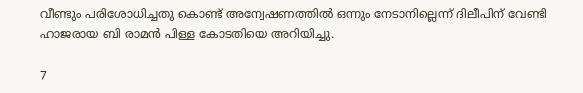വീണ്ടും പരിശോധിച്ചതു കൊണ്ട് അന്വേഷണത്തില്‍ ഒന്നും നേടാനില്ലെന്ന് ദിലീപിന് വേണ്ടി ഹാജരായ ബി രാമന്‍ പിള്ള കോടതിയെ അറിയിച്ചു.

7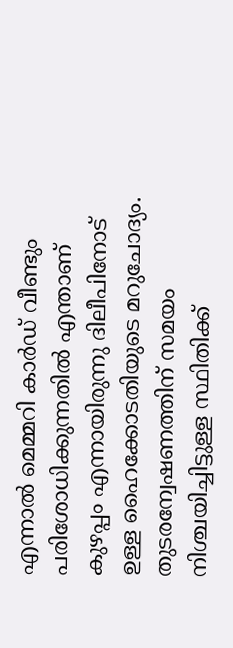എന്നാല്‍ മെമ്മറി കാര്‍ഡ് വീണ്ടും പരിശോധിക്കുന്നതില്‍ എന്താണ് കുഴപ്പം എന്നായിരുന്നു ദിലീപിനോട് ഉള്ള ഹൈക്കോടതിയുടെ മറുചോദ്യം. തുടരന്വേഷണത്തിന് സമയം നിശ്ചയിച്ചിട്ടുള്ള സ്ഥിതിക്ക്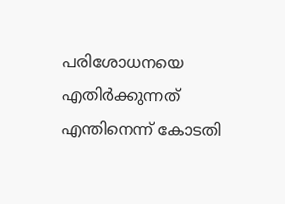പരിശോധനയെ എതിര്‍ക്കുന്നത് എന്തിനെന്ന് കോടതി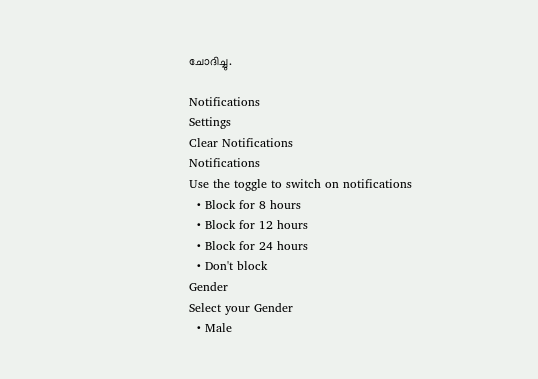ചോദിച്ചു.

Notifications
Settings
Clear Notifications
Notifications
Use the toggle to switch on notifications
  • Block for 8 hours
  • Block for 12 hours
  • Block for 24 hours
  • Don't block
Gender
Select your Gender
  • Male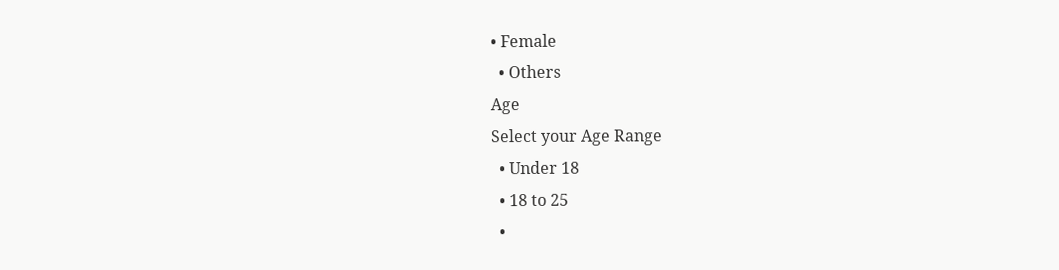• Female
  • Others
Age
Select your Age Range
  • Under 18
  • 18 to 25
  •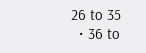26 to 35
  • 36 to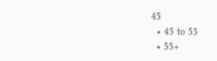45
  • 45 to 55
  • 55+